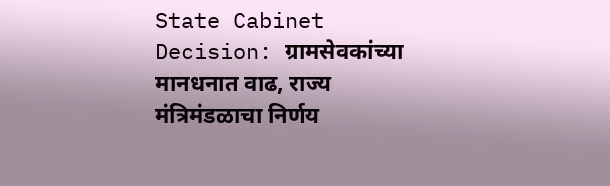State Cabinet Decision: ग्रामसेवकांच्या मानधनात वाढ, राज्य मंत्रिमंडळाचा निर्णय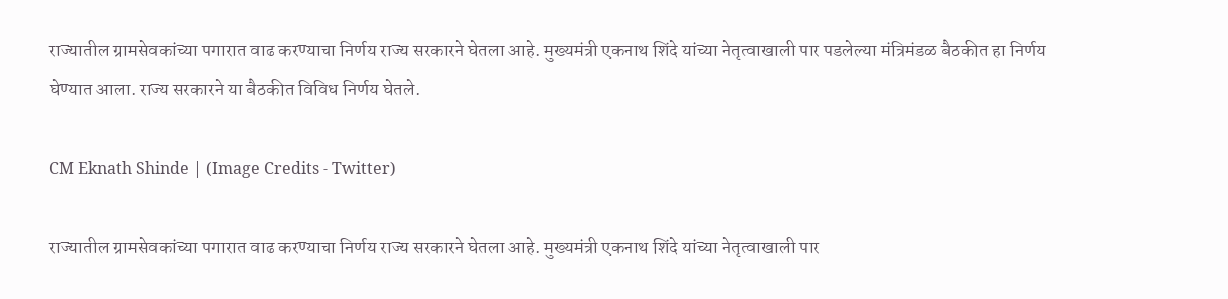राज्यातील ग्रामसेवकांच्या पगारात वाढ करण्याचा निर्णय राज्य सरकारने घेतला आहे. मुख्यमंत्री एकनाथ शिंदे यांच्या नेतृत्वाखाली पार पडलेल्या मंत्रिमंडळ बैठकीत हा निर्णय घेण्यात आला. राज्य सरकारने या बैठकीत विविध निर्णय घेतले.

CM Eknath Shinde | (Image Credits - Twitter)

राज्यातील ग्रामसेवकांच्या पगारात वाढ करण्याचा निर्णय राज्य सरकारने घेतला आहे. मुख्यमंत्री एकनाथ शिंदे यांच्या नेतृत्वाखाली पार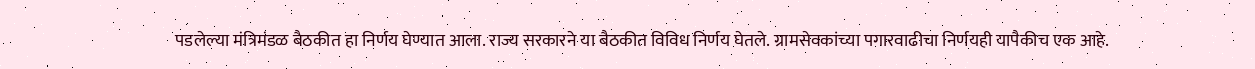पडलेल्या मंत्रिमंडळ बैठकीत हा निर्णय घेण्यात आला. राज्य सरकारने या बैठकीत विविध निर्णय घेतले. ग्रामसेवकांच्या पगारवाढीचा निर्णयही यापैकीच एक आहे.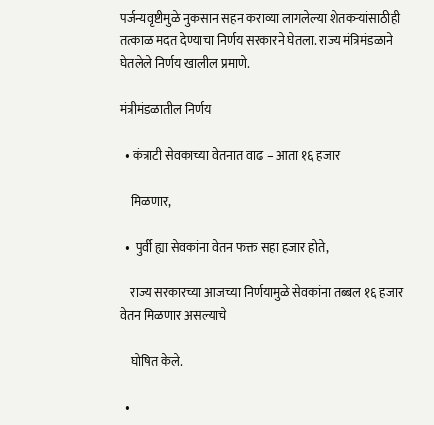पर्जन्यवृष्टीमुळे नुकसान सहन कराव्या लागलेल्या शेतकऱ्यांसाठीही तत्काळ मदत देण्याचा निर्णय सरकारने घेतला. राज्य मंत्रिमंडळाने घेतलेले निर्णय खालील प्रमाणे.

मंत्रीमंडळातील निर्णय

  • कंत्राटी सेवकाच्या वेतनात वाढ – आता १६ हजार

    मिळणार,

  •  पुर्वी ह्या सेवकांना वेतन फक्त सहा हजार होते,

    राज्य सरकारच्या आजच्या निर्णयामुळे सेवकांना तब्बल १६ हजार वेतन मिळणार असल्याचे

    घोषित केले.

  •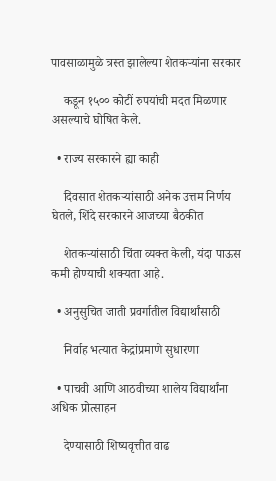पावसाळामुळे त्रस्त झालेल्या शेतकऱ्यांना सरकार

    कडून १५०० कोटीं रुपयांची मदत मिळणार असल्याचे घोषित केले.

  • राज्य सरकारने ह्या काही

    दिवसात शेतकऱ्यांसाठी अनेक उत्तम निर्णय घेतले, शिंदे सरकारने आजच्या बैठकीत

    शेतकऱ्यांसाठी चिंता व्यक्त केली, यंदा पाऊस कमी होण्याची शक्यता आहे.

  • अनुसुचित जाती प्रवर्गातील विद्यार्थांसाठी

    निर्वाह भत्यात केद्रांप्रमाणे सुधारणा

  • पाचवी आणि आठवीच्या शालेय विद्यार्थांना अधिक प्रोत्साहन

    देण्यासाठी शिष्यवृत्तीत वाढ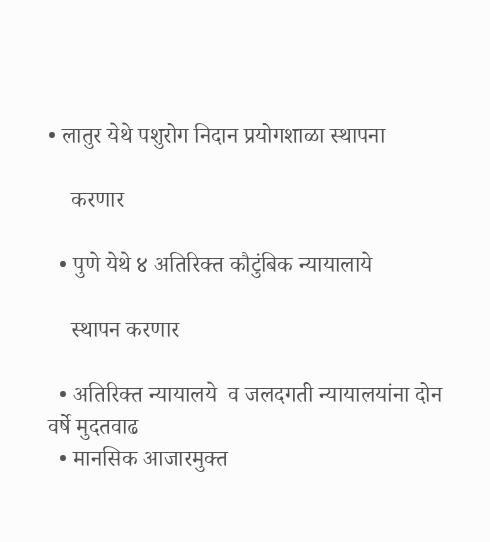• लातुर येथे पशुरोग निदान प्रयोगशाळा स्थापना

    करणार

  • पुणे येथे ४ अतिरिक्त कौटुंबिक न्यायालाये

    स्थापन करणार

  • अतिरिक्त न्यायालये  व जलदगती न्यायालयांना दोन  वर्षे मुदतवाढ
  • मानसिक आजारमुक्त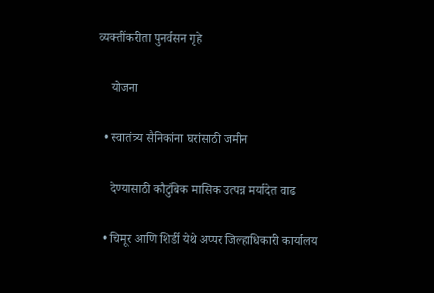व्यक्तींकरीता पुनर्वसन गृहे

    योजना

  • स्वातंत्र्य सैनिकांना घरांसाठी जमीन

    देण्यासाठी कौटुंबिक मासिक उत्पन्न मर्यादेत वाढ

  • चिमूर आणि शिर्डी येथे अप्पर जिल्हाधिकारी कार्यालय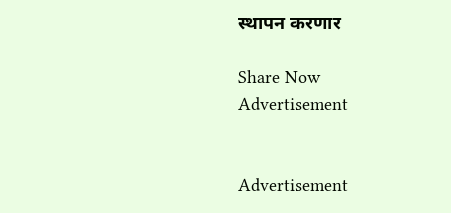स्थापन करणार

Share Now
Advertisement


Advertisement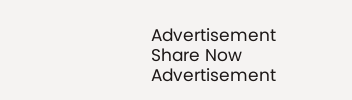Advertisement
Share Now
Advertisement